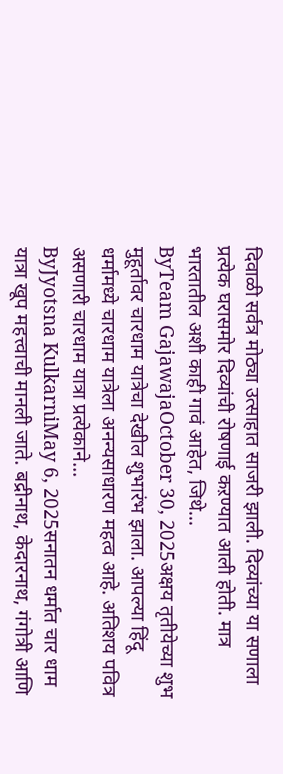दिवाळी सर्वत्र मोठ्या उत्साहात साजरी झाली. दिव्यांच्या या सणाला प्रत्येक घरासमोर दिव्यांची रोषणाई कऱण्यात आली होती. मात्र भारतातील अशी काही गावं आहेत, जिथे...
ByTeam GajawajaOctober 30, 2025अक्षय तृतीयेच्या शुभ मुहूर्तावर चारधाम यात्रेचा देखील शुभारंभ झाला. आपल्या हिंदू धर्मामध्ये चारधाम यात्रेला अनन्यसाधारण महत्व आहे. अतिशय पवित्र असणारी चारधाम यात्रा प्रत्येकाने...
ByJyotsna KulkarniMay 6, 2025सनातन धर्मात चार धाम यात्रा खूप महत्त्वाची मानली जाते. बद्रीनाथ, केदारनाथ, गंगोत्री आणि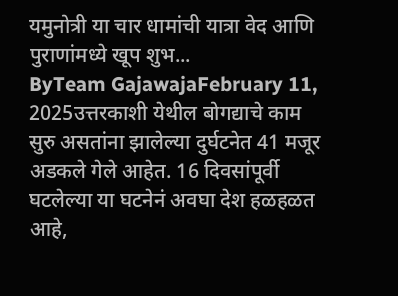यमुनोत्री या चार धामांची यात्रा वेद आणि पुराणांमध्ये खूप शुभ...
ByTeam GajawajaFebruary 11, 2025उत्तरकाशी येथील बोगद्याचे काम सुरु असतांना झालेल्या दुर्घटनेत 41 मजूर अडकले गेले आहेत. 16 दिवसांपूर्वी घटलेल्या या घटनेनं अवघा देश हळहळत आहे,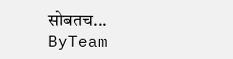सोबतच...
ByTeam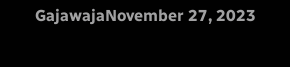GajawajaNovember 27, 2023